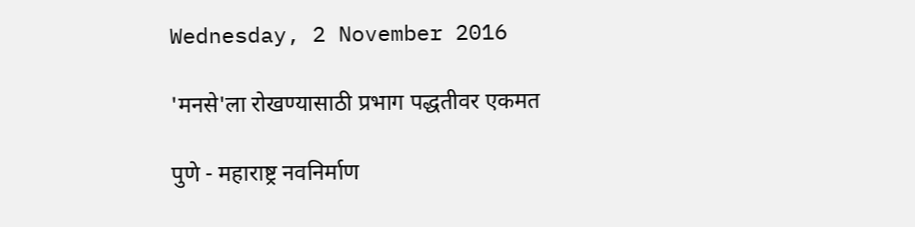Wednesday, 2 November 2016

'मनसे'ला रोखण्यासाठी प्रभाग पद्धतीवर एकमत

पुणे - महाराष्ट्र नवनिर्माण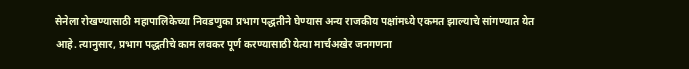सेनेला रोखण्यासाठी महापालिकेच्या निवडणुका प्रभाग पद्धतीने घेण्यास अन्य राजकीय पक्षांमध्ये एकमत झाल्याचे सांगण्यात येत आहे. त्यानुसार, प्रभाग पद्धतीचे काम लवकर पूर्ण करण्यासाठी येत्या मार्चअखेर जनगणना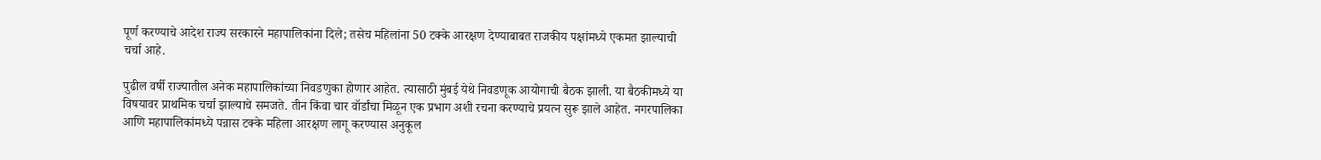पूर्ण करण्याचे आदेश राज्य सरकारने महापालिकांना दिले; तसेच महिलांना 50 टक्के आरक्षण देण्याबाबत राजकीय पक्षांमध्ये एकमत झाल्याची चर्चा आहे.

पुढील वर्षी राज्यातील अनेक महापालिकांच्या निवडणुका होणार आहेत. त्यासाठी मुंबई येथे निवडणूक आयोगाची बैठक झाली. या बैठकीमध्ये या विषयावर प्राथमिक चर्चा झाल्याचे समजते. तीन किंवा चार वॉर्डांचा मिळून एक प्रभाग अशी रचना करण्याचे प्रयत्न सुरू झाले आहेत. नगरपालिका आणि महापालिकांमध्ये पन्नास टक्के महिला आरक्षण लागू करण्यास अनुकूल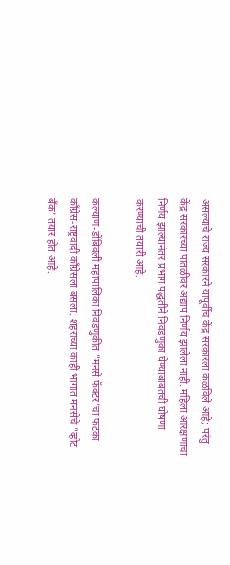असल्याचे राज्य सरकारने यापूर्वीच केंद्र सरकारला कळविले आहे; परंतु केंद्र सरकारच्या पातळीवर अद्याप निर्णय झालेला नाही. महिला आरक्षणाचा निर्णय झाल्यानंतर प्रभाग पद्धतीने निवडणुका घेण्याबाबतची घोषणा करण्याची तयारी आहे.

कल्याण-डोंबिवली महापालिका निवडणुकीत "मनसे फॅक्‍टर'चा फटका कॉंग्रेस-राष्ट्रवादी कॉंग्रेसला बसला. शहराच्या काही भागात मनसेचे "व्होट बॅंक' तयार होत आहे.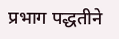प्रभाग पद्धतीने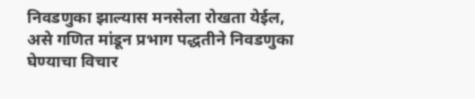निवडणुका झाल्यास मनसेला रोखता येईल, असे गणित मांडून प्रभाग पद्धतीने निवडणुका घेण्याचा विचार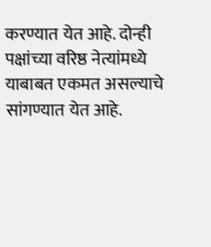करण्यात येत आहे. दोन्ही पक्षांच्या वरिष्ठ नेत्यांमध्ये याबाबत एकमत असल्याचे सांगण्यात येत आहे.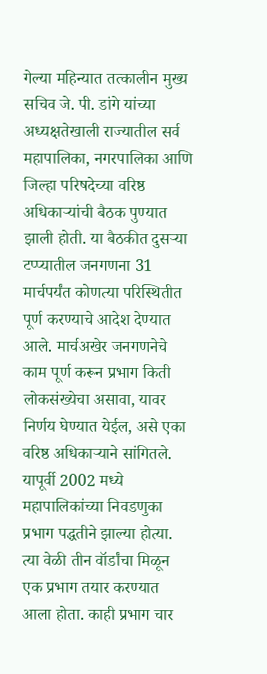गेल्या महिन्यात तत्कालीन मुख्य सचिव जे. पी. डांगे यांच्या अध्यक्षतेखाली राज्यातील सर्व महापालिका, नगरपालिका आणि जिल्हा परिषदेच्या वरिष्ठ अधिकाऱ्यांची बैठक पुण्यात झाली होती. या बैठकीत दुसऱ्या टप्प्यातील जनगणना 31 मार्चपर्यंत कोणत्या परिस्थितीत पूर्ण करण्याचे आदेश देण्यात आले. मार्चअखेर जनगणनेचे काम पूर्ण करून प्रभाग किती लोकसंख्येचा असावा, यावर निर्णय घेण्यात येईल, असे एका वरिष्ठ अधिकाऱ्याने सांगितले. यापूर्वी 2002 मध्ये महापालिकांच्या निवडणुका प्रभाग पद्धतीने झाल्या होत्या. त्या वेळी तीन वॉर्डांचा मिळून एक प्रभाग तयार करण्यात आला होता. काही प्रभाग चार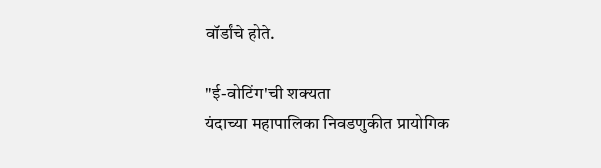वॉर्डांचे होते.

"ई-वोटिंग'ची शक्‍यता
यंदाच्या महापालिका निवडणुकीत प्रायोगिक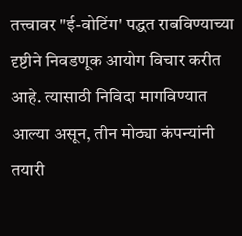तत्त्वावर "ई-वोटिंग' पद्धत राबविण्याच्या दृष्टीने निवडणूक आयोग विचार करीत आहे. त्यासाठी निविदा मागविण्यात आल्या असून, तीन मोठ्या कंपन्यांनी तयारी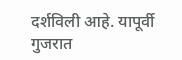दर्शविली आहे. यापूर्वी गुजरात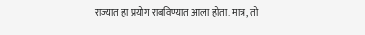राज्यात हा प्रयोग राबविण्यात आला होता. मात्र, तो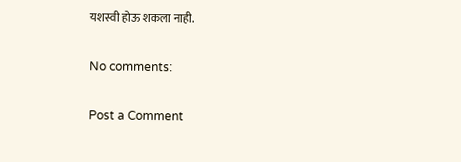यशस्वी होऊ शकला नाही.

No comments:

Post a Comment